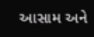આસામ અને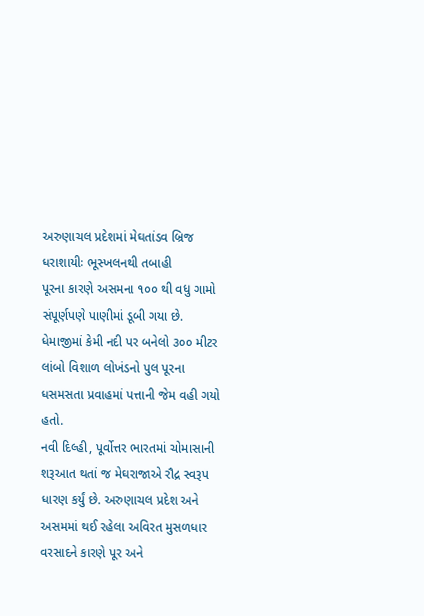અરુણાચલ પ્રદેશમાં મેઘતાંડવ બ્રિજ ધરાશાયીઃ ભૂસ્ખલનથી તબાહી
પૂરના કારણે અસમના ૧૦૦ થી વધુ ગામો સંપૂર્ણપણે પાણીમાં ડૂબી ગયા છે.
ધેમાજીમાં કેમી નદી પર બનેલો ૩૦૦ મીટર લાંબો વિશાળ લોખંડનો પુલ પૂરના ધસમસતા પ્રવાહમાં પત્તાની જેમ વહી ગયો હતો.
નવી દિલ્હી, પૂર્વોત્તર ભારતમાં ચોમાસાની શરૂઆત થતાં જ મેઘરાજાએ રૌદ્ર સ્વરૂપ ધારણ કર્યું છે. અરુણાચલ પ્રદેશ અને અસમમાં થઈ રહેલા અવિરત મુસળધાર વરસાદને કારણે પૂર અને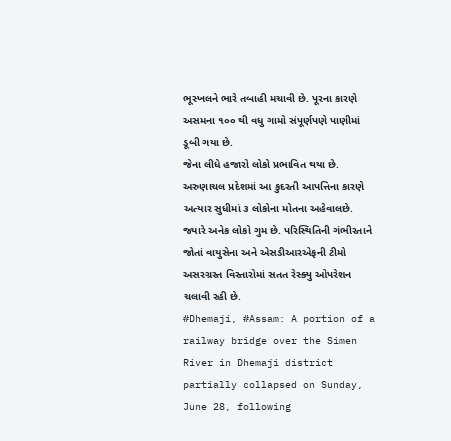ભૂસ્ખલને ભારે તબાહી મચાવી છે. પૂરના કારણે અસમના ૧૦૦ થી વધુ ગામો સંપૂર્ણપણે પાણીમાં ડૂબી ગયા છે.
જેના લીધે હજારો લોકો પ્રભાવિત થયા છે. અરુણાચલ પ્રદેશમાં આ કુદરતી આપત્તિના કારણે અત્યાર સુધીમાં ૩ લોકોના મોતના અહેવાલછે. જ્યારે અનેક લોકો ગુમ છે. પરિસ્થિતિની ગંભીરતાને જોતાં વાયુસેના અને એસડીઆરએફની ટીમો અસરગ્રસ્ત વિસ્તારોમાં સતત રેસ્ક્યુ ઓપરેશન ચલાવી રહી છે.
#Dhemaji, #Assam: A portion of a railway bridge over the Simen River in Dhemaji district partially collapsed on Sunday, June 28, following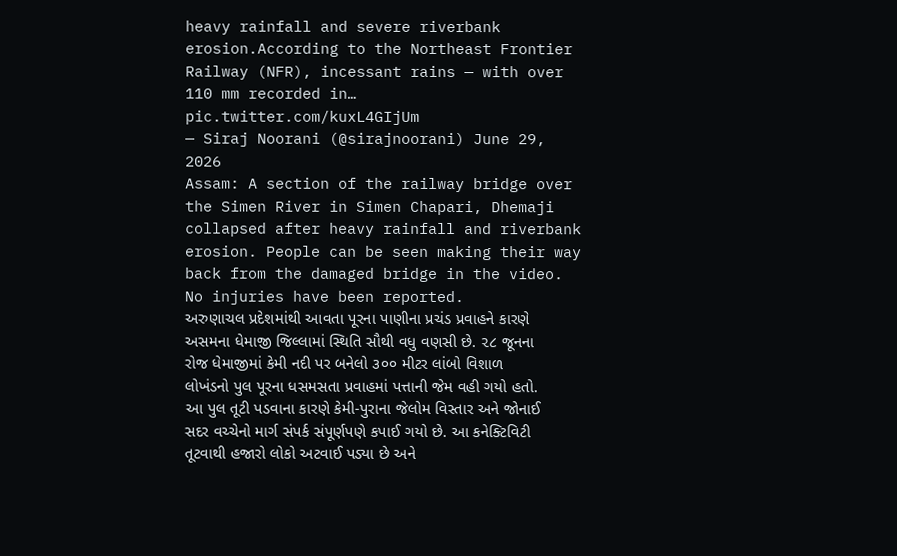heavy rainfall and severe riverbank erosion.According to the Northeast Frontier Railway (NFR), incessant rains — with over 110 mm recorded in… pic.twitter.com/kuxL4GIjUm
— Siraj Noorani (@sirajnoorani) June 29, 2026
Assam: A section of the railway bridge over the Simen River in Simen Chapari, Dhemaji collapsed after heavy rainfall and riverbank erosion. People can be seen making their way back from the damaged bridge in the video. No injuries have been reported.
અરુણાચલ પ્રદેશમાંથી આવતા પૂરના પાણીના પ્રચંડ પ્રવાહને કારણે અસમના ધેમાજી જિલ્લામાં સ્થિતિ સૌથી વધુ વણસી છે. ૨૮ જૂનના રોજ ધેમાજીમાં કેમી નદી પર બનેલો ૩૦૦ મીટર લાંબો વિશાળ લોખંડનો પુલ પૂરના ધસમસતા પ્રવાહમાં પત્તાની જેમ વહી ગયો હતો.
આ પુલ તૂટી પડવાના કારણે કેમી-પુરાના જેલોમ વિસ્તાર અને જોનાઈ સદર વચ્ચેનો માર્ગ સંપર્ક સંપૂર્ણપણે કપાઈ ગયો છે. આ કનેક્ટિવિટી તૂટવાથી હજારો લોકો અટવાઈ પડ્યા છે અને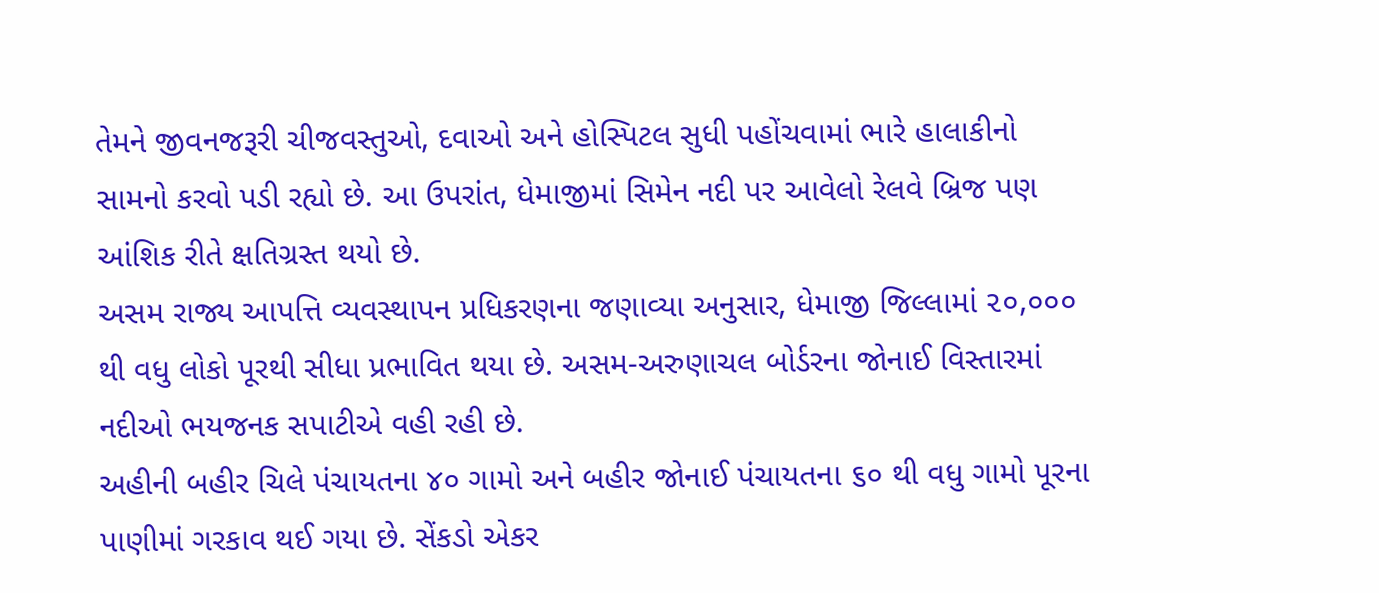તેમને જીવનજરૂરી ચીજવસ્તુઓ, દવાઓ અને હોસ્પિટલ સુધી પહોંચવામાં ભારે હાલાકીનો સામનો કરવો પડી રહ્યો છે. આ ઉપરાંત, ધેમાજીમાં સિમેન નદી પર આવેલો રેલવે બ્રિજ પણ આંશિક રીતે ક્ષતિગ્રસ્ત થયો છે.
અસમ રાજ્ય આપત્તિ વ્યવસ્થાપન પ્રધિકરણના જણાવ્યા અનુસાર, ધેમાજી જિલ્લામાં ૨૦,૦૦૦ થી વધુ લોકો પૂરથી સીધા પ્રભાવિત થયા છે. અસમ-અરુણાચલ બોર્ડરના જોનાઈ વિસ્તારમાં નદીઓ ભયજનક સપાટીએ વહી રહી છે.
અહીની બહીર ચિલે પંચાયતના ૪૦ ગામો અને બહીર જોનાઈ પંચાયતના ૬૦ થી વધુ ગામો પૂરના પાણીમાં ગરકાવ થઈ ગયા છે. સેંકડો એકર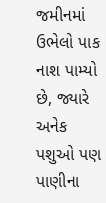જમીનમાં ઉભેલો પાક નાશ પામ્યો છે, જ્યારે અનેક પશુઓ પણ પાણીના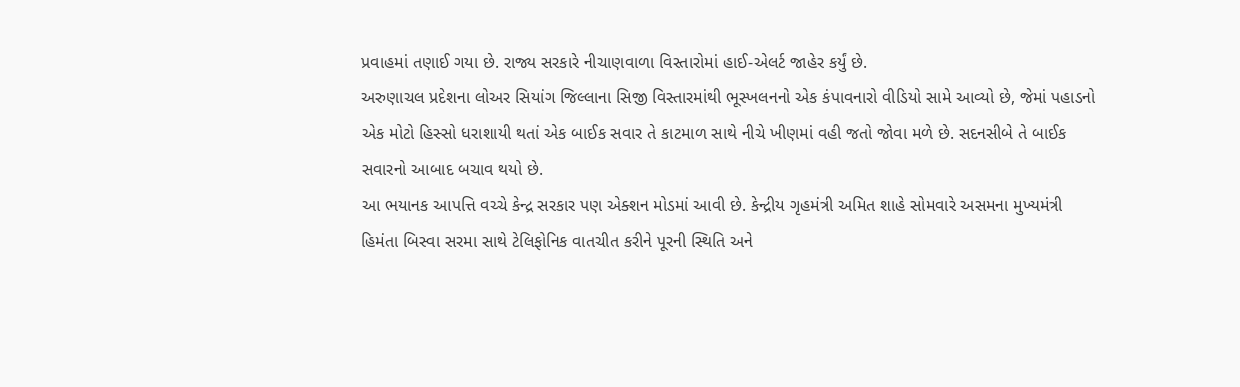પ્રવાહમાં તણાઈ ગયા છે. રાજ્ય સરકારે નીચાણવાળા વિસ્તારોમાં હાઈ-એલર્ટ જાહેર કર્યું છે.
અરુણાચલ પ્રદેશના લોઅર સિયાંગ જિલ્લાના સિજી વિસ્તારમાંથી ભૂસ્ખલનનો એક કંપાવનારો વીડિયો સામે આવ્યો છે, જેમાં પહાડનો એક મોટો હિસ્સો ધરાશાયી થતાં એક બાઈક સવાર તે કાટમાળ સાથે નીચે ખીણમાં વહી જતો જોવા મળે છે. સદનસીબે તે બાઈક સવારનો આબાદ બચાવ થયો છે.
આ ભયાનક આપત્તિ વચ્ચે કેન્દ્ર સરકાર પણ એક્શન મોડમાં આવી છે. કેન્દ્રીય ગૃહમંત્રી અમિત શાહે સોમવારે અસમના મુખ્યમંત્રી હિમંતા બિસ્વા સરમા સાથે ટેલિફોનિક વાતચીત કરીને પૂરની સ્થિતિ અને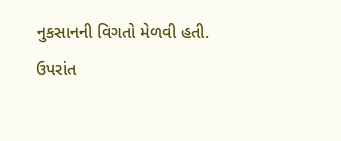નુકસાનની વિગતો મેળવી હતી.
ઉપરાંત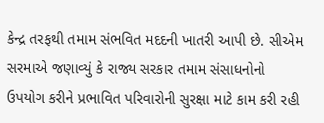કેન્દ્ર તરફથી તમામ સંભવિત મદદની ખાતરી આપી છે. સીએમ સરમાએ જણાવ્યું કે રાજ્ય સરકાર તમામ સંસાધનોનો ઉપયોગ કરીને પ્રભાવિત પરિવારોની સુરક્ષા માટે કામ કરી રહી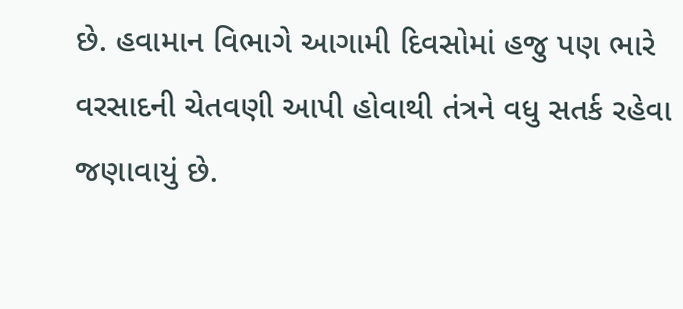છે. હવામાન વિભાગે આગામી દિવસોમાં હજુ પણ ભારે વરસાદની ચેતવણી આપી હોવાથી તંત્રને વધુ સતર્ક રહેવા જણાવાયું છે.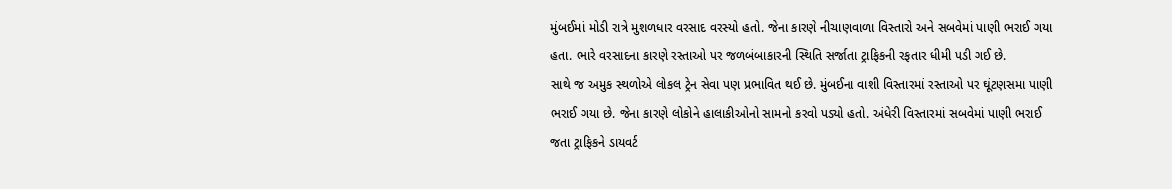મુંબઈમાં મોડી રાત્રે મુશળધાર વરસાદ વરસ્યો હતો. જેના કારણે નીચાણવાળા વિસ્તારો અને સબવેમાં પાણી ભરાઈ ગયા હતા. ભારે વરસાદના કારણે રસ્તાઓ પર જળબંબાકારની સ્થિતિ સર્જાતા ટ્રાફિકની રફતાર ધીમી પડી ગઈ છે.
સાથે જ અમુક સ્થળોએ લોકલ ટ્રેન સેવા પણ પ્રભાવિત થઈ છે. મુંબઈના વાશી વિસ્તારમાં રસ્તાઓ પર ઘૂંટણસમા પાણી ભરાઈ ગયા છે. જેના કારણે લોકોને હાલાકીઓનો સામનો કરવો પડ્યો હતો. અંધેરી વિસ્તારમાં સબવેમાં પાણી ભરાઈ જતા ટ્રાફિકને ડાયવર્ટ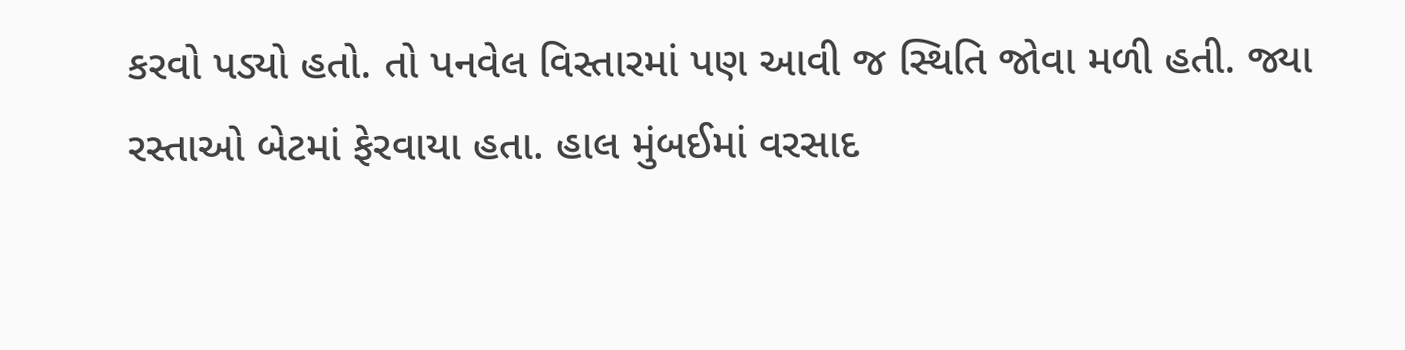કરવો પડ્યો હતો. તો પનવેલ વિસ્તારમાં પણ આવી જ સ્થિતિ જોવા મળી હતી. જ્યા રસ્તાઓ બેટમાં ફેરવાયા હતા. હાલ મુંબઈમાં વરસાદ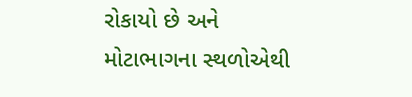રોકાયો છે અને મોટાભાગના સ્થળોએથી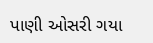પાણી ઓસરી ગયા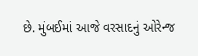છે. મુંબઈમાં આજે વરસાદનું ઓરેન્જ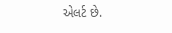એલર્ટ છે.